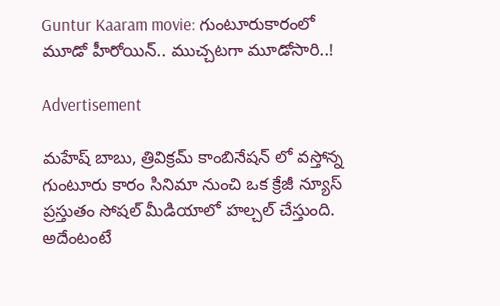Guntur Kaaram movie: గుంటూరుకారంలో మూడో హీరోయిన్.. ముచ్చటగా మూడోసారి..!

Advertisement

మహేష్ బాబు, త్రివిక్రమ్ కాంబినేషన్ లో వస్తోన్న గుంటూరు కారం సినిమా నుంచి ఒక క్రేజీ న్యూస్ ప్రస్తుతం సోషల్ మీడియాలో హల్చల్ చేస్తుంది. అదేంటంటే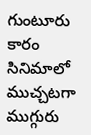గుంటూరు కారం సినిమాలో ముచ్చటగా ముగ్గురు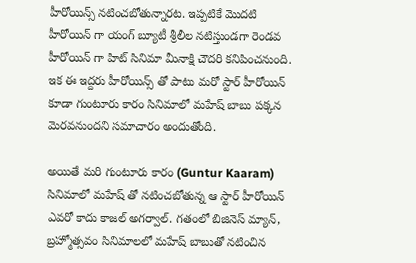హీరోయిన్స్ నటించబోతున్నారట. ఇప్పటికే మొదటి హీరోయిన్ గా యంగ్ బ్యూటీ శ్రీలీల నటిస్తుండగా రెండవ హీరోయిన్ గా హిట్ సినిమా మీనాక్షి చౌదరి కనిపించనుంది. ఇక ఈ ఇద్దరు హీరోయిన్స్ తో పాటు మరో స్టార్ హీరోయిన్ కూడా గుంటూరు కారం సినిమాలో మహేష్ బాబు పక్కన మెరవనుందని సమాచారం అందుతోంది.

అయితే మరి గుంటూరు కారం (Guntur Kaaram) సినిమాలో మహేష్ తో నటించబోతున్న ఆ స్టార్ హీరోయిన్ ఎవరో కాదు కాజల్ అగర్వాల్. గతంలో బిజినెస్ మ్యాన్, బ్రహ్మోత్సవం సినిమాలలో మహేష్ బాబుతో నటించిన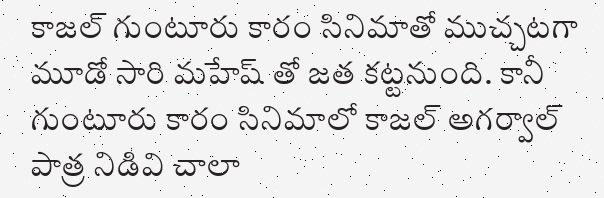కాజల్ గుంటూరు కారం సినిమాతో ముచ్చటగా మూడో సారి మహేష్ తో జత కట్టనుంది. కానీ గుంటూరు కారం సినిమాలో కాజల్ అగర్వాల్ పాత్ర నిడివి చాలా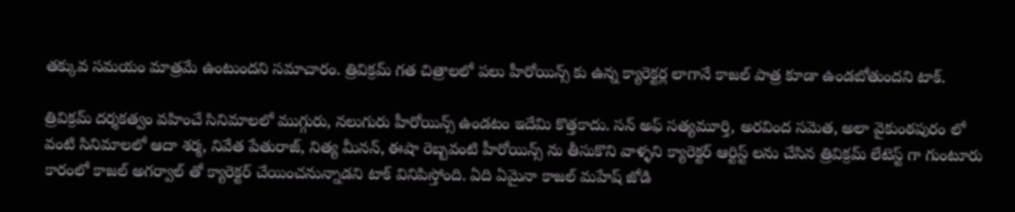తక్కువ సమయం మాత్రమే ఉంటుందని సమాచారం. త్రివిక్రమ్ గత చిత్రాలలో పలు హీరోయిన్స్ కు ఉన్న క్యారెక్టర్ల లాగానే కాజల్ పాత్ర కూడా ఉండబోతుందని టాక్.

త్రివిక్రమ్ దర్శకత్వం వహించే సినిమాలలో ముగ్గురు, నలుగురు హీరోయిన్స్ ఉండటం ఇదేమి కొత్తకాదు. సన్ అఫ్ సత్యమూర్తి, అరవింద సమెత, అలా వైకుంఠపురం లో వంటి సినిమాలలో ఆదా శర్మ, నివేత పేతురాజ్, నిత్య మీనన్, ఈషా రెబ్బవంటి హీరోయిన్స్ ను తీసుకొని వాళ్ళని క్యారెక్టర్ ఆర్టిస్ట్ లను చేసిన త్రివిక్రమ్ లేటెస్ట్ గా గుంటూరు కారంలో కాజల్ అగర్వాల్ తో క్యారెక్టర్ చేయించనున్నాడని టాక్ వినిపిస్తోంది. ఏది ఏమైనా కాజల్ మహేష్ జోడి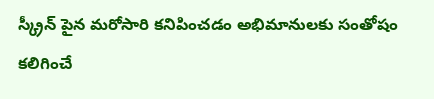స్క్రీన్ పైన మరోసారి కనిపించడం అభిమానులకు సంతోషం కలిగించే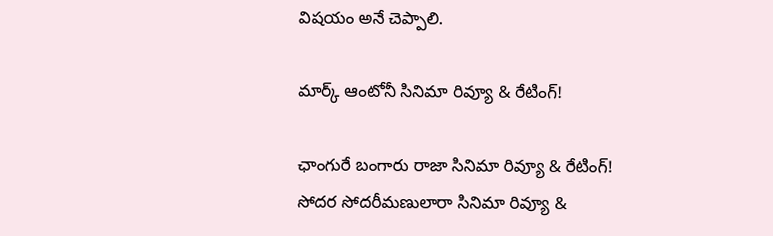విషయం అనే చెప్పాలి.

మార్క్ ఆంటోనీ సినిమా రివ్యూ & రేటింగ్!

ఛాంగురే బంగారు రాజా సినిమా రివ్యూ & రేటింగ్!
సోదర సోదరీమణులారా సినిమా రివ్యూ &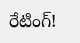రేటింగ్!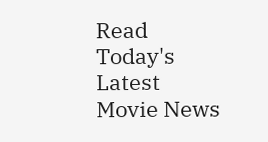Read Today's Latest Movie News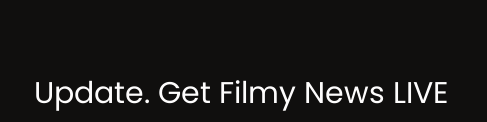Update. Get Filmy News LIVE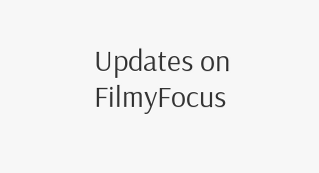Updates on FilmyFocus